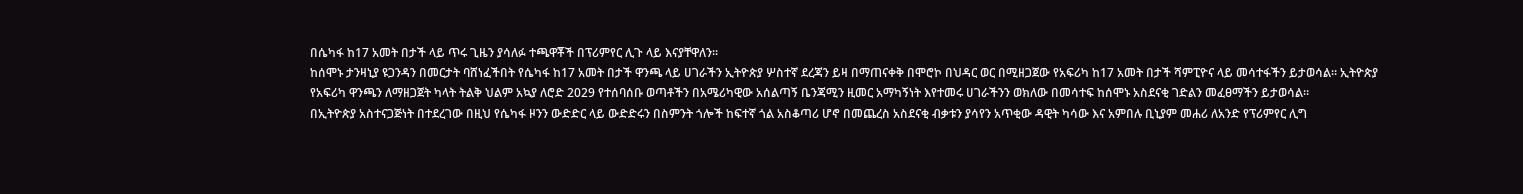በሴካፋ ከ17 አመት በታች ላይ ጥሩ ጊዜን ያሳለፉ ተጫዋቾች በፕሪምየር ሊጉ ላይ እናያቸዋለን።
ከሰሞኑ ታንዛኒያ ዩጋንዳን በመርታት ባሸነፈችበት የሴካፋ ከ17 አመት በታች ዋንጫ ላይ ሀገራችን ኢትዮጵያ ሦስተኛ ደረጃን ይዛ በማጠናቀቅ በሞሮኮ በህዳር ወር በሚዘጋጀው የአፍሪካ ከ17 አመት በታች ሻምፒዮና ላይ መሳተፋችን ይታወሳል። ኢትዮጵያ የአፍሪካ ዋንጫን ለማዘጋጀት ካላት ትልቅ ህልም አኳያ ለሮድ 2029 የተሰባሰቡ ወጣቶችን በአሜሪካዊው አሰልጣኝ ቤንጃሚን ዚመር አማካኝነት እየተመሩ ሀገራችንን ወክለው በመሳተፍ ከሰሞኑ አስደናቂ ገድልን መፈፀማችን ይታወሳል።
በኢትዮጵያ አስተናጋጅነት በተደረገው በዚህ የሴካፋ ዞንን ውድድር ላይ ውድድሩን በስምንት ጎሎች ከፍተኛ ጎል አስቆጣሪ ሆኖ በመጨረስ አስደናቂ ብቃቱን ያሳየን አጥቂው ዳዊት ካሳው እና አምበሉ ቢኒያም መሐሪ ለአንድ የፕሪምየር ሊግ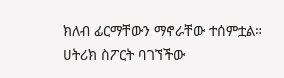ክለብ ፊርማቸውን ማኖራቸው ተሰምቷል።
ሀትሪክ ስፖርት ባገኘችው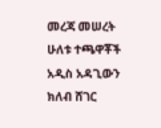መረጃ መሠረት ሁለቱ ተጫዋቾች አዲስ አዳጊውን ክለብ ሸገር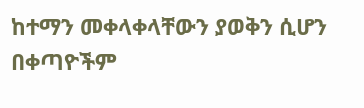ከተማን መቀላቀላቸውን ያወቅን ሲሆን በቀጣዮችም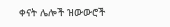ቀናት ሌሎች ዝውውሮች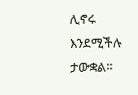ሊኖሩ እንደሚችሉ ታውቋል።